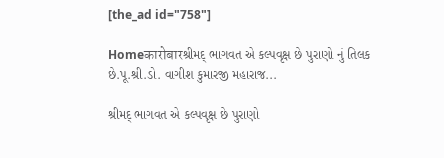[the_ad id="758"]

Homeकारोबारશ્રીમદ્ ભાગવત એ કલ્પવૃક્ષ છે પુરાણો નું તિલક છે.પૂ.શ્રી.ડો. વાગીશ કુમારજી મહારાજ...

શ્રીમદ્ ભાગવત એ કલ્પવૃક્ષ છે પુરાણો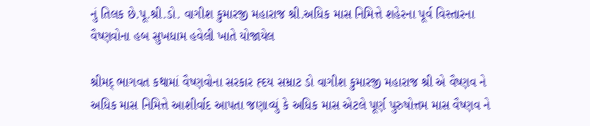નું તિલક છે.પૂ.શ્રી.ડો. વાગીશ કુમારજી મહારાજ શ્રી.અધિક માસ નિમિત્તે શહેરના પૂર્વ વિસ્તારના વૈષ્ણવોના હબ સુખધામ હવેલી ખાતે યોજાયેલ

શ્રીમદ્ ભાગવત કથામાં વૈષ્ણવોના સરકાર હ્દય સમ્રાટ‌ ડો વાગીશ કુમારજી મહારાજ શ્રી એ વૈષ્ણવ ને અધિક માસ નિમિત્તે આશીર્વાદ આપતા જણાવ્યું કે અધિક માસ એટલે પૂર્ણ પુરુષોત્તમ માસ વૈષ્ણવ ને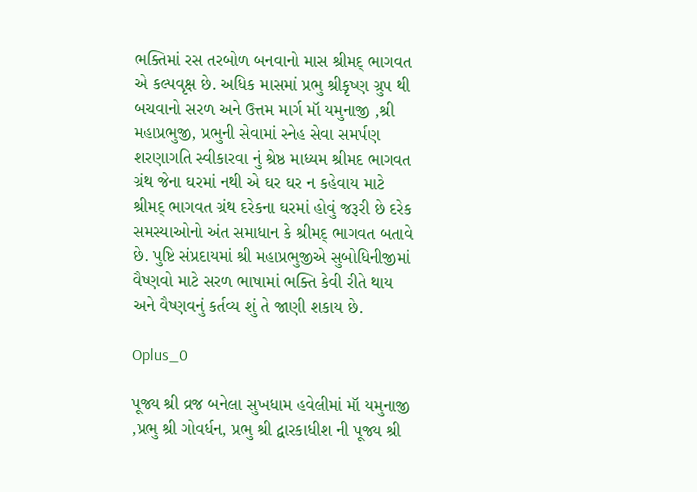ભક્તિમાં રસ તરબોળ બનવાનો માસ શ્રીમદ્ ભાગવત એ કલ્પવૃક્ષ છે. અધિક માસમાં પ્રભુ શ્રીકૃષ્ણ ગ્રુપ થી બચવાનો સરળ અને ઉત્તમ માર્ગ મૉ યમુનાજી ,શ્રી મહાપ્રભુજી, પ્રભુની સેવામાં સ્નેહ સેવા સમર્પણ શરણાગતિ સ્વીકારવા નું શ્રેષ્ઠ માધ્યમ શ્રીમદ ભાગવત ગ્રંથ જેના ઘરમાં નથી એ ઘર ઘર ન કહેવાય માટે શ્રીમદ્ ભાગવત ગ્રંથ દરેકના ઘરમાં હોવું જરૂરી છે દરેક સમસ્યાઓનો અંત સમાધાન કે શ્રીમદ્ ભાગવત બતાવે છે. પુષ્ટિ સંપ્રદાયમાં શ્રી મહાપ્રભુજીએ સુબોધિનીજીમાં વૈષ્ણવો માટે સરળ ભાષામાં ભક્તિ કેવી રીતે થાય અને વૈષ્ણવનું કર્તવ્ય શું તે જાણી શકાય છે.

Oplus_0

પૂજ્ય શ્રી વ્રજ બનેલા સુખધામ હવેલીમાં મૉ યમુનાજી ,પ્રભુ શ્રી ગોવર્ધન, પ્રભુ શ્રી દ્વારકાધીશ ની પૂજ્ય શ્રી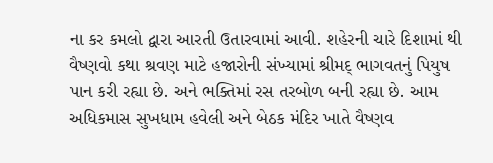ના કર કમલો દ્વારા આરતી ઉતારવામાં આવી. શહેરની ચારે દિશામાં થી વૈષ્ણવો કથા શ્રવણ માટે હજારોની સંખ્યામાં શ્રીમદ્ ભાગવતનું પિયુષ પાન કરી રહ્યા છે. અને ભક્તિમાં રસ તરબોળ બની રહ્યા છે. આમ અધિકમાસ સુખધામ હવેલી અને બેઠક મંદિર ખાતે વૈષ્ણવ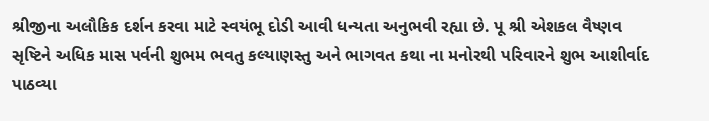શ્રીજીના અલૌકિક દર્શન કરવા માટે સ્વયંભૂ દોડી આવી ધન્યતા અનુભવી રહ્યા છે. પૂ શ્રી એશકલ વૈષ્ણવ સૃષ્ટિને અધિક માસ પર્વની શુભમ ભવતુ કલ્યાણસ્તુ અને ભાગવત કથા ના મનોરથી પરિવારને શુભ આશીર્વાદ પાઠવ્યા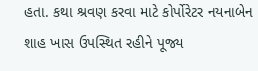હતા. કથા શ્રવણ કરવા માટે કોર્પોરેટર નયનાબેન શાહ ખાસ ઉપસ્થિત રહીને પૂજ્ય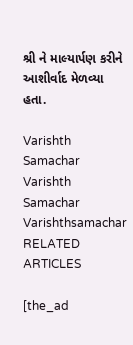શ્રી ને માલ્યાર્પણ કરીને આશીર્વાદ મેળવ્યા હતા.

Varishth Samachar
Varishth Samachar
Varishthsamachar
RELATED ARTICLES

[the_ad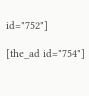id="752"]

[the_ad id="754"]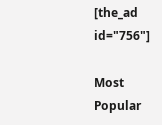[the_ad id="756"]

Most Popular